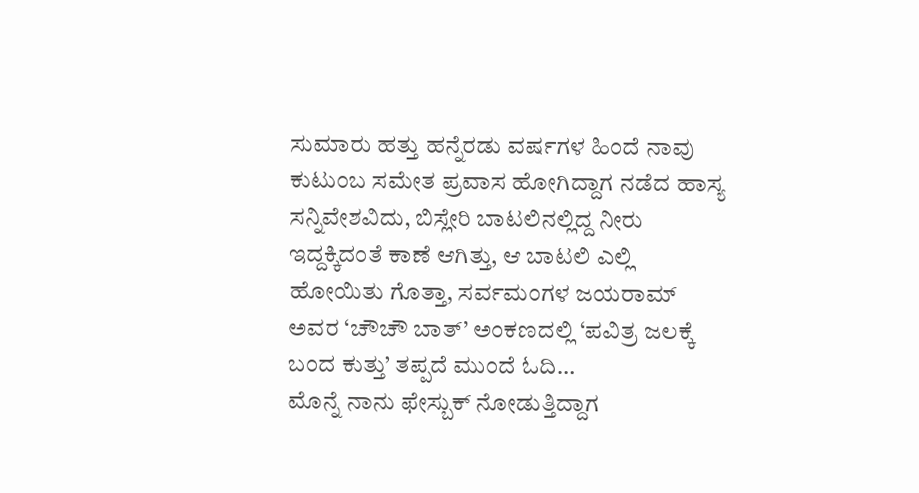ಸುಮಾರು ಹತ್ತು ಹನ್ನೆರಡು ವರ್ಷಗಳ ಹಿಂದೆ ನಾವು ಕುಟುಂಬ ಸಮೇತ ಪ್ರವಾಸ ಹೋಗಿದ್ದಾಗ ನಡೆದ ಹಾಸ್ಯ ಸನ್ನಿವೇಶವಿದು, ಬಿಸ್ಲೇರಿ ಬಾಟಲಿನಲ್ಲಿದ್ದ ನೀರು ಇದ್ದಕ್ಕಿದಂತೆ ಕಾಣೆ ಆಗಿತ್ತು, ಆ ಬಾಟಲಿ ಎಲ್ಲಿ ಹೋಯಿತು ಗೊತ್ತಾ, ಸರ್ವಮಂಗಳ ಜಯರಾಮ್ ಅವರ ‘ಚೌಚೌ ಬಾತ್’ ಅಂಕಣದಲ್ಲಿ ‘ಪವಿತ್ರ ಜಲಕ್ಕೆ ಬಂದ ಕುತ್ತು’ ತಪ್ಪದೆ ಮುಂದೆ ಓದಿ…
ಮೊನ್ನೆ ನಾನು ಫೇಸ್ಬುಕ್ ನೋಡುತ್ತಿದ್ದಾಗ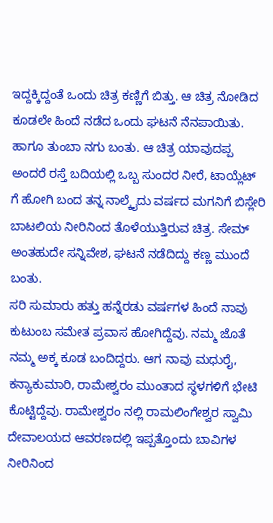ಇದ್ದಕ್ಕಿದ್ದಂತೆ ಒಂದು ಚಿತ್ರ ಕಣ್ಣಿಗೆ ಬಿತ್ತು. ಆ ಚಿತ್ರ ನೋಡಿದ ಕೂಡಲೇ ಹಿಂದೆ ನಡೆದ ಒಂದು ಘಟನೆ ನೆನಪಾಯಿತು. ಹಾಗೂ ತುಂಬಾ ನಗು ಬಂತು. ಆ ಚಿತ್ರ ಯಾವುದಪ್ಪ ಅಂದರೆ ರಸ್ತೆ ಬದಿಯಲ್ಲಿ ಒಬ್ಬ ಸುಂದರ ನೀರೆ, ಟಾಯ್ಲೆಟ್ ಗೆ ಹೋಗಿ ಬಂದ ತನ್ನ ನಾಲ್ಕೈದು ವರ್ಷದ ಮಗನಿಗೆ ಬಿಸ್ಲೇರಿ ಬಾಟಲಿಯ ನೀರಿನಿಂದ ತೊಳೆಯುತ್ತಿರುವ ಚಿತ್ರ. ಸೇಮ್ ಅಂತಹುದೇ ಸನ್ನಿವೇಶ, ಘಟನೆ ನಡೆದಿದ್ದು ಕಣ್ಣ ಮುಂದೆ ಬಂತು.
ಸರಿ ಸುಮಾರು ಹತ್ತು ಹನ್ನೆರಡು ವರ್ಷಗಳ ಹಿಂದೆ ನಾವು ಕುಟುಂಬ ಸಮೇತ ಪ್ರವಾಸ ಹೋಗಿದ್ದೆವು. ನಮ್ಮ ಜೊತೆ ನಮ್ಮ ಅಕ್ಕ ಕೂಡ ಬಂದಿದ್ದರು. ಆಗ ನಾವು ಮಧುರೈ, ಕನ್ಯಾಕುಮಾರಿ, ರಾಮೇಶ್ವರಂ ಮುಂತಾದ ಸ್ಥಳಗಳಿಗೆ ಭೇಟಿ ಕೊಟ್ಟಿದ್ದೆವು. ರಾಮೇಶ್ವರಂ ನಲ್ಲಿ ರಾಮಲಿಂಗೇಶ್ವರ ಸ್ವಾಮಿ ದೇವಾಲಯದ ಆವರಣದಲ್ಲಿ ಇಪ್ಪತ್ತೊಂದು ಬಾವಿಗಳ ನೀರಿನಿಂದ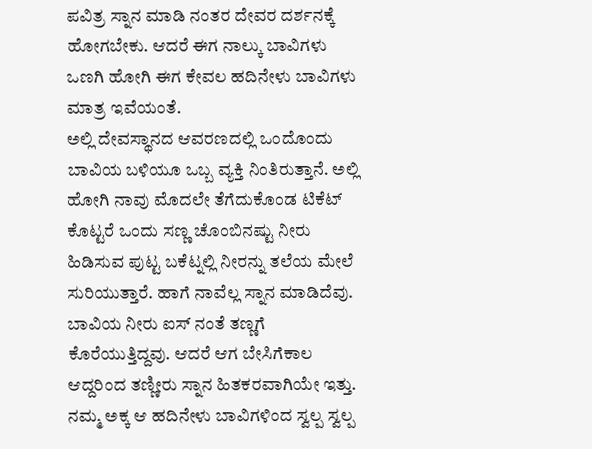ಪವಿತ್ರ ಸ್ನಾನ ಮಾಡಿ ನಂತರ ದೇವರ ದರ್ಶನಕ್ಕೆ ಹೋಗಬೇಕು. ಆದರೆ ಈಗ ನಾಲ್ಕು ಬಾವಿಗಳು ಒಣಗಿ ಹೋಗಿ ಈಗ ಕೇವಲ ಹದಿನೇಳು ಬಾವಿಗಳು ಮಾತ್ರ ಇವೆಯಂತೆ.
ಅಲ್ಲಿ ದೇವಸ್ಥಾನದ ಆವರಣದಲ್ಲಿ ಒಂದೊಂದು ಬಾವಿಯ ಬಳಿಯೂ ಒಬ್ಬ ವ್ಯಕ್ತಿ ನಿಂತಿರುತ್ತಾನೆ. ಅಲ್ಲಿ ಹೋಗಿ ನಾವು ಮೊದಲೇ ತೆಗೆದುಕೊಂಡ ಟಿಕೆಟ್ ಕೊಟ್ಟರೆ ಒಂದು ಸಣ್ಣ ಚೊಂಬಿನಷ್ಟು ನೀರು ಹಿಡಿಸುವ ಪುಟ್ಟ ಬಕೆಟ್ನಲ್ಲಿ ನೀರನ್ನು ತಲೆಯ ಮೇಲೆ ಸುರಿಯುತ್ತಾರೆ. ಹಾಗೆ ನಾವೆಲ್ಲ ಸ್ನಾನ ಮಾಡಿದೆವು. ಬಾವಿಯ ನೀರು ಐಸ್ ನಂತೆ ತಣ್ಣಗೆ ಕೊರೆಯುತ್ತಿದ್ದವು. ಆದರೆ ಆಗ ಬೇಸಿಗೆಕಾಲ ಆದ್ದರಿಂದ ತಣ್ಣೀರು ಸ್ನಾನ ಹಿತಕರವಾಗಿಯೇ ಇತ್ತು. ನಮ್ಮ ಅಕ್ಕ ಆ ಹದಿನೇಳು ಬಾವಿಗಳಿಂದ ಸ್ವಲ್ಪ ಸ್ವಲ್ಪ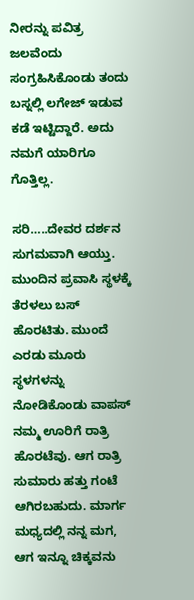ನೀರನ್ನು ಪವಿತ್ರ ಜಲವೆಂದು ಸಂಗ್ರಹಿಸಿಕೊಂಡು ತಂದು ಬಸ್ನಲ್ಲಿ ಲಗೇಜ್ ಇಡುವ ಕಡೆ ಇಟ್ಟಿದ್ದಾರೆ. ಅದು ನಮಗೆ ಯಾರಿಗೂ ಗೊತ್ತಿಲ್ಲ.

ಸರಿ…..ದೇವರ ದರ್ಶನ ಸುಗಮವಾಗಿ ಆಯ್ತು. ಮುಂದಿನ ಪ್ರವಾಸಿ ಸ್ಥಳಕ್ಕೆ ತೆರಳಲು ಬಸ್ ಹೊರಟಿತು. ಮುಂದೆ ಎರಡು ಮೂರು ಸ್ಥಳಗಳನ್ನು ನೋಡಿಕೊಂಡು ವಾಪಸ್ ನಮ್ಮ ಊರಿಗೆ ರಾತ್ರಿ ಹೊರಟೆವು. ಆಗ ರಾತ್ರಿ ಸುಮಾರು ಹತ್ತು ಗಂಟೆ ಆಗಿರಬಹುದು. ಮಾರ್ಗ ಮಧ್ಯದಲ್ಲಿ ನನ್ನ ಮಗ, ಆಗ ಇನ್ನೂ ಚಿಕ್ಕವನು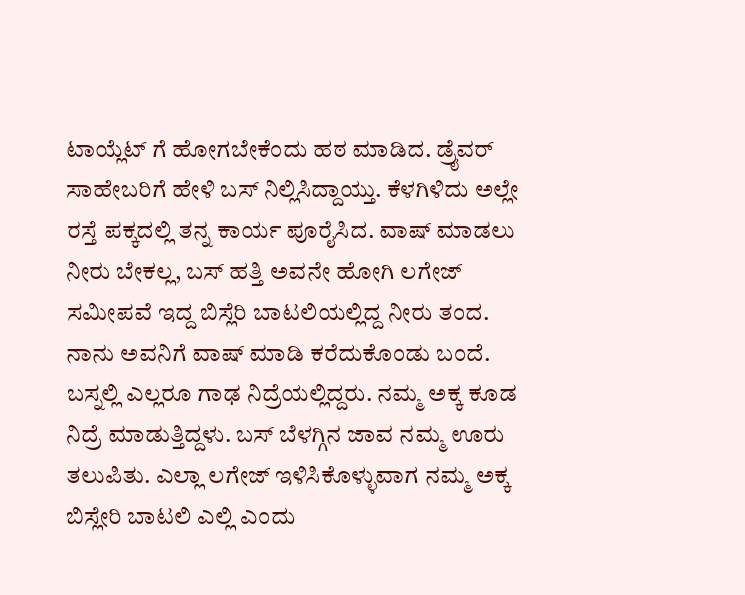ಟಾಯ್ಲೆಟ್ ಗೆ ಹೋಗಬೇಕೆಂದು ಹಠ ಮಾಡಿದ. ಡ್ರೈವರ್ ಸಾಹೇಬರಿಗೆ ಹೇಳಿ ಬಸ್ ನಿಲ್ಲಿಸಿದ್ದಾಯ್ತು. ಕೆಳಗಿಳಿದು ಅಲ್ಲೇ ರಸ್ತೆ ಪಕ್ಕದಲ್ಲಿ ತನ್ನ ಕಾರ್ಯ ಪೂರೈಸಿದ. ವಾಷ್ ಮಾಡಲು ನೀರು ಬೇಕಲ್ಲ, ಬಸ್ ಹತ್ತಿ ಅವನೇ ಹೋಗಿ ಲಗೇಜ್ ಸಮೀಪವೆ ಇದ್ದ ಬಿಸ್ಲೆರಿ ಬಾಟಲಿಯಲ್ಲಿದ್ದ ನೀರು ತಂದ. ನಾನು ಅವನಿಗೆ ವಾಷ್ ಮಾಡಿ ಕರೆದುಕೊಂಡು ಬಂದೆ. ಬಸ್ನಲ್ಲಿ ಎಲ್ಲರೂ ಗಾಢ ನಿದ್ರೆಯಲ್ಲಿದ್ದರು. ನಮ್ಮ ಅಕ್ಕ ಕೂಡ ನಿದ್ರೆ ಮಾಡುತ್ತಿದ್ದಳು. ಬಸ್ ಬೆಳಗ್ಗಿನ ಜಾವ ನಮ್ಮ ಊರು ತಲುಪಿತು. ಎಲ್ಲಾ ಲಗೇಜ್ ಇಳಿಸಿಕೊಳ್ಳುವಾಗ ನಮ್ಮ ಅಕ್ಕ ಬಿಸ್ಲೇರಿ ಬಾಟಲಿ ಎಲ್ಲಿ ಎಂದು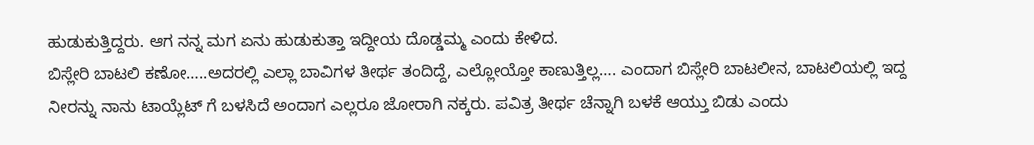ಹುಡುಕುತ್ತಿದ್ದರು. ಆಗ ನನ್ನ ಮಗ ಏನು ಹುಡುಕುತ್ತಾ ಇದ್ದೀಯ ದೊಡ್ಡಮ್ಮ ಎಂದು ಕೇಳಿದ.
ಬಿಸ್ಲೇರಿ ಬಾಟಲಿ ಕಣೋ…..ಅದರಲ್ಲಿ ಎಲ್ಲಾ ಬಾವಿಗಳ ತೀರ್ಥ ತಂದಿದ್ದೆ, ಎಲ್ಲೋಯ್ತೋ ಕಾಣುತ್ತಿಲ್ಲ…. ಎಂದಾಗ ಬಿಸ್ಲೇರಿ ಬಾಟಲೀನ, ಬಾಟಲಿಯಲ್ಲಿ ಇದ್ದ ನೀರನ್ನು ನಾನು ಟಾಯ್ಲೆಟ್ ಗೆ ಬಳಸಿದೆ ಅಂದಾಗ ಎಲ್ಲರೂ ಜೋರಾಗಿ ನಕ್ಕರು. ಪವಿತ್ರ ತೀರ್ಥ ಚೆನ್ನಾಗಿ ಬಳಕೆ ಆಯ್ತು ಬಿಡು ಎಂದು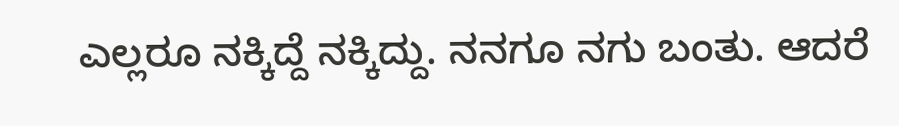ಎಲ್ಲರೂ ನಕ್ಕಿದ್ದೆ ನಕ್ಕಿದ್ದು. ನನಗೂ ನಗು ಬಂತು. ಆದರೆ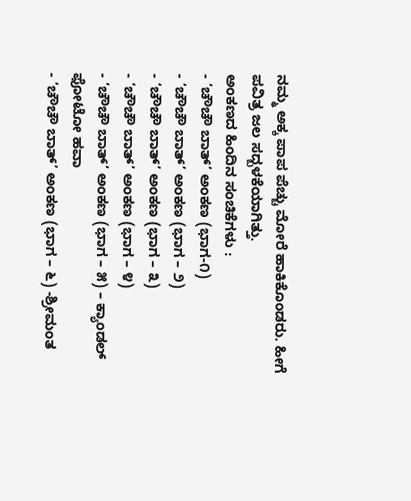ನಮ್ಮ ಅಕ್ಕ ಪಾಪ ಪೆಚ್ಚು ಮೋರೆ ಹಾಕಿಕೊಂಡರು. ಹೀಗೆ ಪವಿತ್ರ ಜಲ ಸದ್ಬಳಕೆಯಾಗಿತ್ತು.
ಅಂಕಣದ ಹಿಂದಿನ ಸಂಚಿಕೆಗಳು :
- ‘ಚೌಚೌ ಬಾತ್’ ಅಂಕಣ (ಭಾಗ-೧)
- ‘ಚೌಚೌ ಬಾತ್’ ಅಂಕಣ (ಭಾಗ – ೨)
- ‘ಚೌಚೌ ಬಾತ್’ ಅಂಕಣ (ಭಾಗ – ೩)
- ‘ಚೌಚೌ ಬಾತ್’ ಅಂಕಣ (ಭಾಗ – ೪)
- ‘ಚೌಚೌ ಬಾತ್’ ಅಂಕಣ (ಭಾಗ – ೫) – ಕ್ಯಾಂಡಲ್ ಫೋಟೋ ಹವಾ
- ‘ಚೌಚೌ ಬಾತ್’ ಅಂಕಣ (ಭಾಗ – ೬) -ಶ್ರೀಮಂತ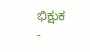ಭಿಕ್ಷುಕ
-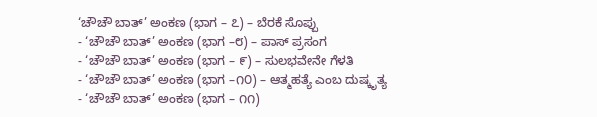‘ಚೌಚೌ ಬಾತ್’ ಅಂಕಣ (ಭಾಗ – ೭) – ಬೆರಕೆ ಸೊಪ್ಪು
- ‘ಚೌಚೌ ಬಾತ್’ ಅಂಕಣ (ಭಾಗ –೮) – ಪಾಸ್ ಪ್ರಸಂಗ
- ‘ಚೌಚೌ ಬಾತ್’ ಅಂಕಣ (ಭಾಗ – ೯) – ಸುಲಭವೇನೇ ಗೆಳತಿ
- ‘ಚೌಚೌ ಬಾತ್’ ಅಂಕಣ (ಭಾಗ –೧೦) – ಆತ್ಮಹತ್ಯೆ ಎಂಬ ದುಷ್ಕೃತ್ಯ
- ‘ಚೌಚೌ ಬಾತ್’ ಅಂಕಣ (ಭಾಗ – ೧೧)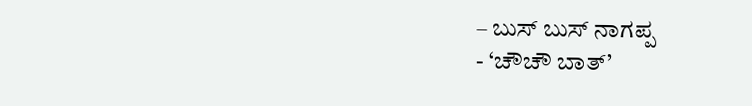– ಬುಸ್ ಬುಸ್ ನಾಗಪ್ಪ
- ‘ಚೌಚೌ ಬಾತ್’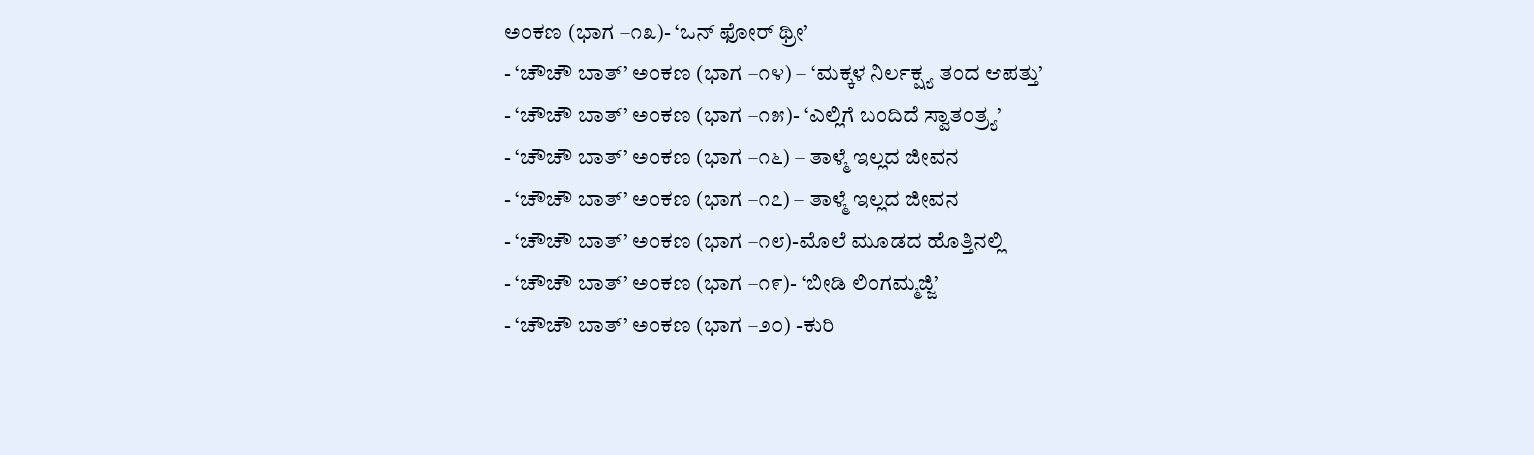ಅಂಕಣ (ಭಾಗ –೧೩)- ‘ಒನ್ ಫೋರ್ ಥ್ರೀ’
- ‘ಚೌಚೌ ಬಾತ್’ ಅಂಕಣ (ಭಾಗ –೧೪) – ‘ಮಕ್ಕಳ ನಿರ್ಲಕ್ಷ್ಯ ತಂದ ಆಪತ್ತು’
- ‘ಚೌಚೌ ಬಾತ್’ ಅಂಕಣ (ಭಾಗ –೧೫)- ‘ಎಲ್ಲಿಗೆ ಬಂದಿದೆ ಸ್ವಾತಂತ್ರ್ಯ’
- ‘ಚೌಚೌ ಬಾತ್’ ಅಂಕಣ (ಭಾಗ –೧೬) – ತಾಳ್ಮೆ ಇಲ್ಲದ ಜೀವನ
- ‘ಚೌಚೌ ಬಾತ್’ ಅಂಕಣ (ಭಾಗ –೧೭) – ತಾಳ್ಮೆ ಇಲ್ಲದ ಜೀವನ
- ‘ಚೌಚೌ ಬಾತ್’ ಅಂಕಣ (ಭಾಗ –೧೮)-ಮೊಲೆ ಮೂಡದ ಹೊತ್ತಿನಲ್ಲಿ
- ‘ಚೌಚೌ ಬಾತ್’ ಅಂಕಣ (ಭಾಗ –೧೯)- ‘ಬೀಡಿ ಲಿಂಗಮ್ಮಜ್ಜಿ’
- ‘ಚೌಚೌ ಬಾತ್’ ಅಂಕಣ (ಭಾಗ –೨೦) -ಕುರಿ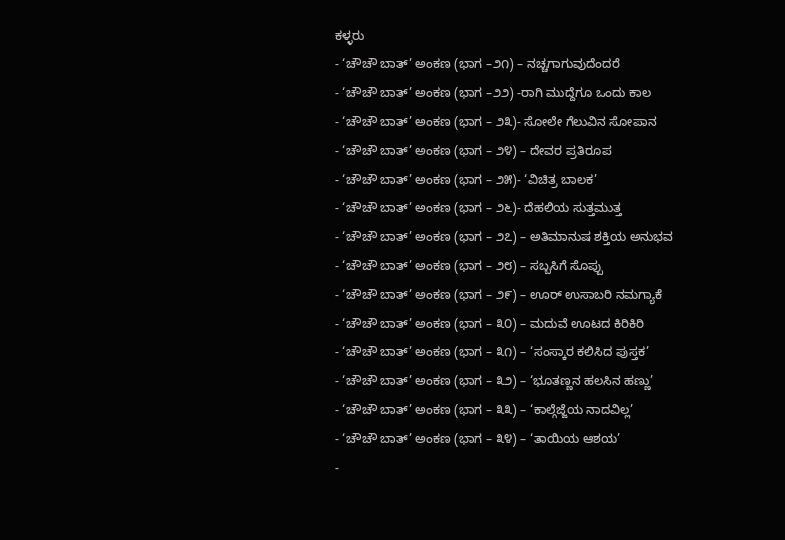ಕಳ್ಳರು
- ‘ಚೌಚೌ ಬಾತ್’ ಅಂಕಣ (ಭಾಗ –೨೧) – ನಚ್ಚಗಾಗುವುದೆಂದರೆ
- ‘ಚೌಚೌ ಬಾತ್’ ಅಂಕಣ (ಭಾಗ –೨೨) -ರಾಗಿ ಮುದ್ದೆಗೂ ಒಂದು ಕಾಲ
- ‘ಚೌಚೌ ಬಾತ್’ ಅಂಕಣ (ಭಾಗ – ೨೩)- ಸೋಲೇ ಗೆಲುವಿನ ಸೋಪಾನ
- ‘ಚೌಚೌ ಬಾತ್’ ಅಂಕಣ (ಭಾಗ – ೨೪) – ದೇವರ ಪ್ರತಿರೂಪ
- ‘ಚೌಚೌ ಬಾತ್’ ಅಂಕಣ (ಭಾಗ – ೨೫)- ‘ವಿಚಿತ್ರ ಬಾಲಕ’
- ‘ಚೌಚೌ ಬಾತ್’ ಅಂಕಣ (ಭಾಗ – ೨೬)- ದೆಹಲಿಯ ಸುತ್ತಮುತ್ತ
- ‘ಚೌಚೌ ಬಾತ್’ ಅಂಕಣ (ಭಾಗ – ೨೭) – ಅತಿಮಾನುಷ ಶಕ್ತಿಯ ಅನುಭವ
- ‘ಚೌಚೌ ಬಾತ್’ ಅಂಕಣ (ಭಾಗ – ೨೮) – ಸಬ್ಬಸಿಗೆ ಸೊಪ್ಪು
- ‘ಚೌಚೌ ಬಾತ್’ ಅಂಕಣ (ಭಾಗ – ೨೯) – ಊರ್ ಉಸಾಬರಿ ನಮಗ್ಯಾಕೆ
- ‘ಚೌಚೌ ಬಾತ್’ ಅಂಕಣ (ಭಾಗ – ೩೦) – ಮದುವೆ ಊಟದ ಕಿರಿಕಿರಿ
- ‘ಚೌಚೌ ಬಾತ್’ ಅಂಕಣ (ಭಾಗ – ೩೧) – ‘ಸಂಸ್ಕಾರ ಕಲಿಸಿದ ಪುಸ್ತಕ’
- ‘ಚೌಚೌ ಬಾತ್’ ಅಂಕಣ (ಭಾಗ – ೩೨) – ‘ಭೂತಣ್ಣನ ಹಲಸಿನ ಹಣ್ಣು’
- ‘ಚೌಚೌ ಬಾತ್’ ಅಂಕಣ (ಭಾಗ – ೩೩) – ‘ಕಾಲ್ಗೆಜ್ಜೆಯ ನಾದವಿಲ್ಲ’
- ‘ಚೌಚೌ ಬಾತ್’ ಅಂಕಣ (ಭಾಗ – ೩೪) – ‘ತಾಯಿಯ ಆಶಯ’
-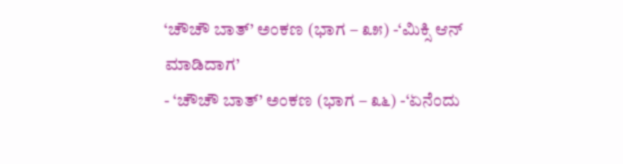‘ಚೌಚೌ ಬಾತ್’ ಅಂಕಣ (ಭಾಗ – ೩೫) -‘ಮಿಕ್ಸಿ ಆನ್ ಮಾಡಿದಾಗ’
- ‘ಚೌಚೌ ಬಾತ್’ ಅಂಕಣ (ಭಾಗ – ೩೬) -‘ಏನೆಂದು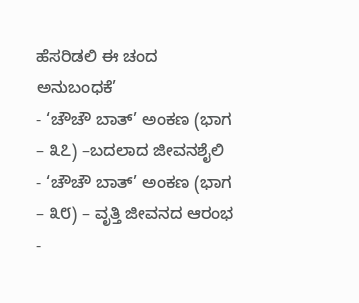ಹೆಸರಿಡಲಿ ಈ ಚಂದ ಅನುಬಂಧಕೆ’
- ‘ಚೌಚೌ ಬಾತ್’ ಅಂಕಣ (ಭಾಗ – ೩೭) –ಬದಲಾದ ಜೀವನಶೈಲಿ
- ‘ಚೌಚೌ ಬಾತ್’ ಅಂಕಣ (ಭಾಗ – ೩೮) – ವೃತ್ತಿ ಜೀವನದ ಆರಂಭ
-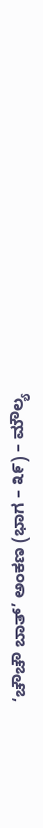‘ಚೌಚೌ ಬಾತ್’ ಅಂಕಣ (ಭಾಗ – ೩೯) – ಮೌಲ್ಯ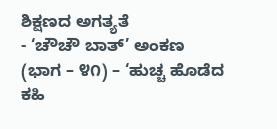ಶಿಕ್ಷಣದ ಅಗತ್ಯತೆ
- ‘ಚೌಚೌ ಬಾತ್’ ಅಂಕಣ (ಭಾಗ – ೪೧) – ‘ಹುಚ್ಚ ಹೊಡೆದ ಕಹಿ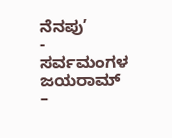ನೆನಪು’
- ಸರ್ವಮಂಗಳ ಜಯರಾಮ್ –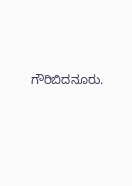ಗೌರಿಬಿದನೂರು.